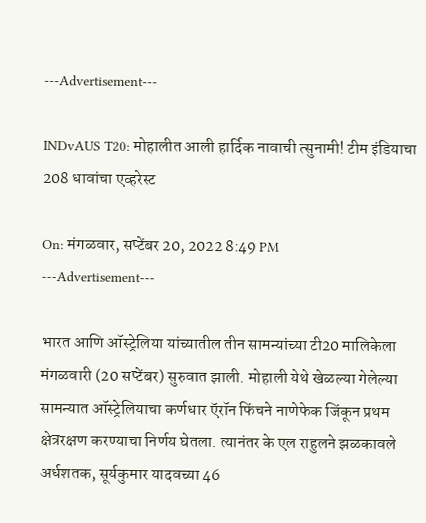---Advertisement---

INDvAUS T20: मोहालीत आली हार्दिक नावाची त्सुनामी! टीम इंडियाचा 208 धावांचा एव्हरेस्ट

On: मंगळवार, सप्टेंबर 20, 2022 8:49 PM
---Advertisement---

भारत आणि ऑस्ट्रेलिया यांच्यातील तीन सामन्यांच्या टी20 मालिकेला मंगळवारी (20 सप्टेंबर) सुरुवात झाली. मोहाली येथे खेळल्या गेलेल्या सामन्यात ऑस्ट्रेलियाचा कर्णधार ऍरॉन फिंचने नाणेफेक जिंकून प्रथम क्षेत्ररक्षण करण्याचा निर्णय घेतला. त्यानंतर के एल राहुलने झळकावले अर्धशतक, सूर्यकुमार यादवच्या 46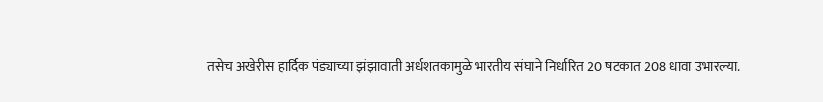तसेच अखेरीस हार्दिक पंड्याच्या झंझावाती अर्धशतकामुळे भारतीय संघाने निर्धारित 20 षटकात 208 धावा उभारल्या.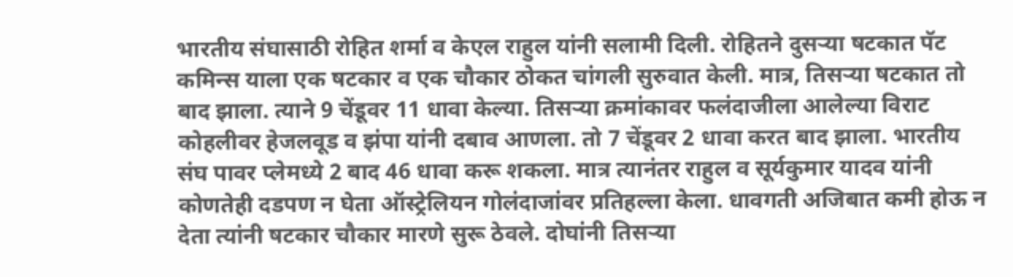भारतीय संघासाठी रोहित शर्मा व केएल राहुल यांनी सलामी दिली. रोहितने दुसऱ्या षटकात पॅट कमिन्स याला एक षटकार व एक चौकार ठोकत चांगली सुरुवात केली. मात्र, तिसऱ्या षटकात तो बाद झाला. त्याने 9 चेंडूवर 11 धावा केल्या. तिसऱ्या क्रमांकावर फलंदाजीला आलेल्या विराट कोहलीवर हेजलवूड व झंपा यांनी दबाव आणला. तो 7 चेंडूवर 2 धावा करत बाद झाला. भारतीय संघ पावर प्लेमध्ये 2 बाद 46 धावा करू शकला. मात्र त्यानंतर राहुल व सूर्यकुमार यादव यांनी कोणतेही दडपण न घेता ऑस्ट्रेलियन गोलंदाजांवर प्रतिहल्ला केला. धावगती अजिबात कमी होऊ न देता त्यांनी षटकार चौकार मारणे सुरू ठेवले. दोघांनी तिसऱ्या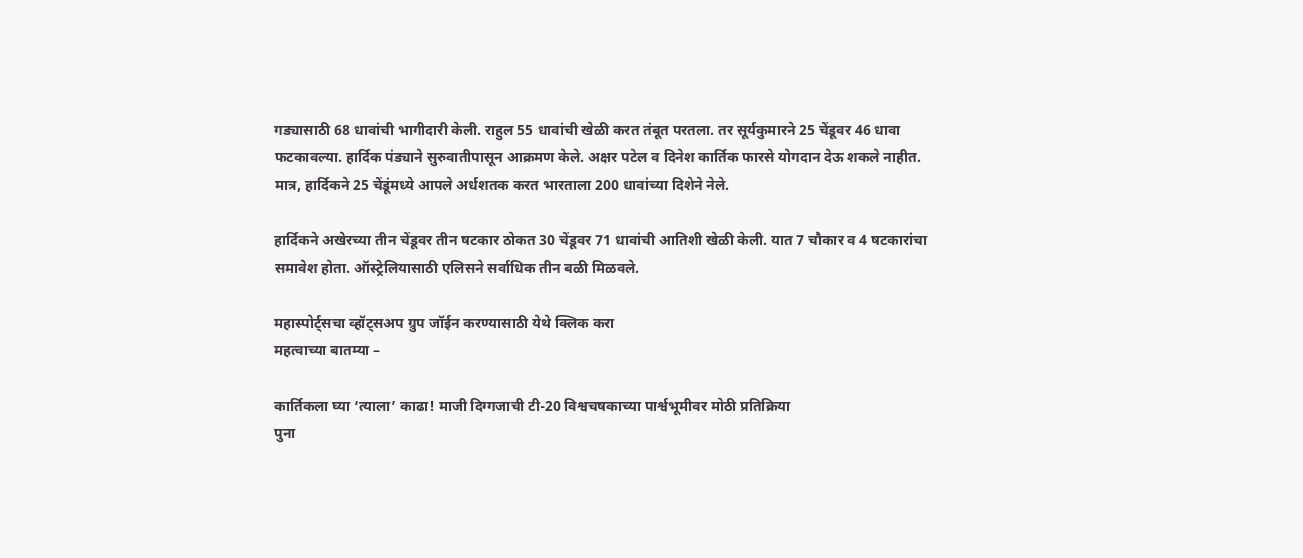गड्यासाठी 68 धावांची भागीदारी केली. राहुल 55 धावांची खेळी करत तंबूत परतला. तर सूर्यकुमारने 25 चेंडूवर 46 धावा फटकावल्या. हार्दिक पंड्याने सुरुवातीपासून आक्रमण केले. अक्षर पटेल व दिनेश कार्तिक फारसे योगदान देऊ शकले नाहीत. मात्र, हार्दिकने 25 चेंडूंमध्ये आपले अर्धशतक करत भारताला 200 धावांच्या दिशेने नेले.

हार्दिकने अखेरच्या तीन चेंडूवर तीन षटकार ठोकत 30 चेंडूवर 71 धावांची आतिशी खेळी केली. यात 7 चौकार व 4 षटकारांचा समावेश होता. ऑस्ट्रेलियासाठी एलिसने सर्वाधिक तीन बळी मिळवले.

महास्पोर्ट्सचा व्हॉट्सअप ग्रुप जॉईन करण्यासाठी येथे क्लिक करा
महत्वाच्या बातम्या –

कार्तिकला घ्या ‘त्याला’ काढा! माजी दिग्गजाची टी-20 विश्वचषकाच्या पार्श्वभूमीवर मोठी प्रतिक्रिया
पुना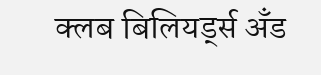क्लब बिलियर्ड्स अँड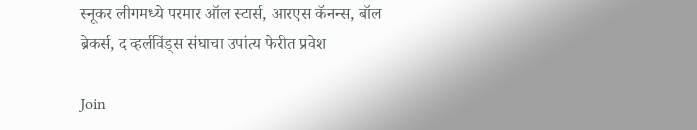स्नूकर लीगमध्ये परमार ऑल स्टार्स, आरएस कॅनन्स, बॉल ब्रेकर्स, द व्हर्लविंड्स संघाचा उपांत्य फेरीत प्रवेश

Join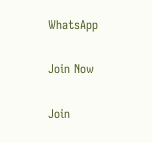WhatsApp

Join Now

Join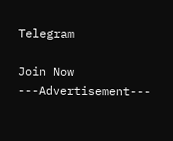Telegram

Join Now
---Advertisement---